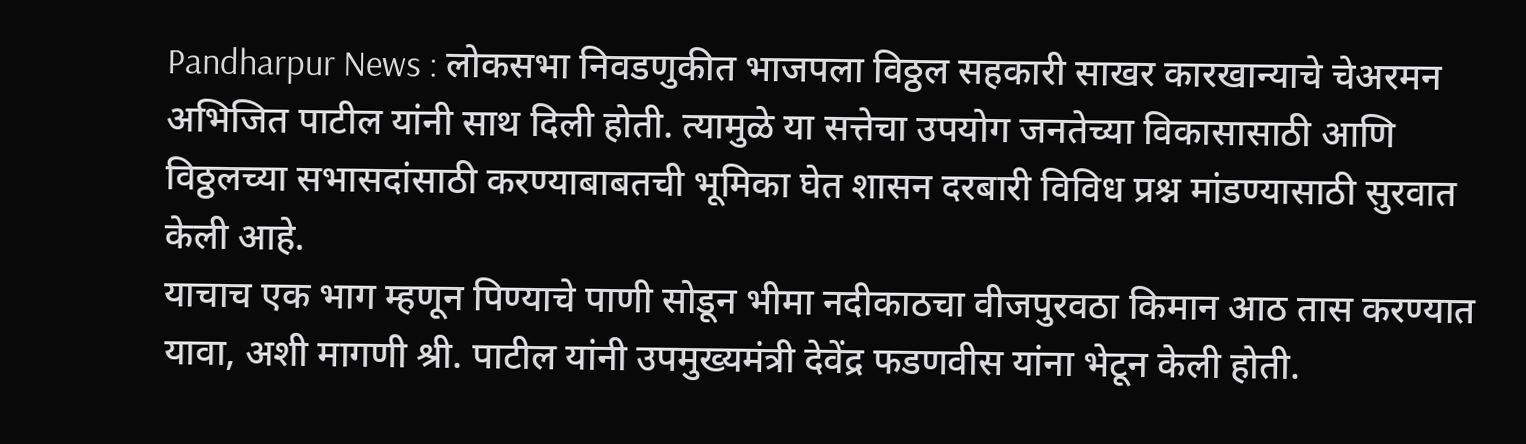Pandharpur News : लोकसभा निवडणुकीत भाजपला विठ्ठल सहकारी साखर कारखान्याचे चेअरमन अभिजित पाटील यांनी साथ दिली होती. त्यामुळे या सत्तेचा उपयोग जनतेच्या विकासासाठी आणि विठ्ठलच्या सभासदांसाठी करण्याबाबतची भूमिका घेत शासन दरबारी विविध प्रश्न मांडण्यासाठी सुरवात केली आहे.
याचाच एक भाग म्हणून पिण्याचे पाणी सोडून भीमा नदीकाठचा वीजपुरवठा किमान आठ तास करण्यात यावा, अशी मागणी श्री. पाटील यांनी उपमुख्यमंत्री देवेंद्र फडणवीस यांना भेटून केली होती.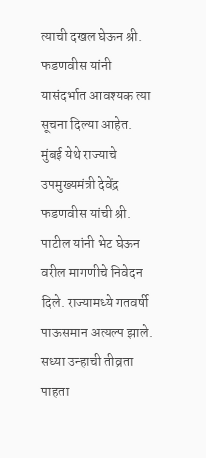त्याची दखल घेऊन श्री. फडणवीस यांनी यासंदर्भात आवश्यक त्या सूचना दिल्या आहेत.
मुंबई येथे राज्याचे उपमुख्यमंत्री देवेंद्र फडणवीस यांची श्री. पाटील यांनी भेट घेऊन वरील मागणीचे निवेदन दिले. राज्यामध्ये गतवर्षी पाऊसमान अत्यल्प झाले. सध्या उन्हाची तीव्रता पाहता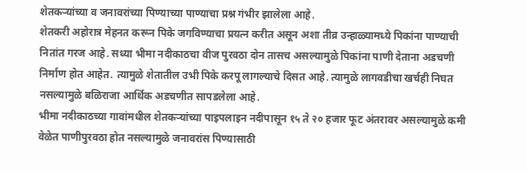शेतकऱ्यांच्या व जनावरांच्या पिण्याच्या पाण्याचा प्रश्न गंभीर झालेला आहे.
शेतकरी अहोरात्र मेहनत करून पिके जगविण्याचा प्रयत्न करीत असून अशा तीव्र उन्हाळ्यामध्ये पिकांना पाण्याची नितांत गरज आहे. सध्या भीमा नदीकाठचा वीज पुरवठा दोन तासच असल्यामुळे पिकांना पाणी देताना अडचणी निर्माण होत आहेत. त्यामुळे शेतातील उभी पिके करपू लागल्याचे दिसत आहे. त्यामुळे लागवडीचा खर्चही निघत नसल्यामुळे बळिराजा आर्थिक अडचणीत सापडलेला आहे.
भीमा नदीकाठच्या गावांमधील शेतकऱ्यांच्या पाइपलाइन नदीपासून १५ ते २० हजार फूट अंतरावर असल्यामुळे कमी वेळेत पाणीपुरवठा होत नसल्यामुळे जनावरांस पिण्यासाठी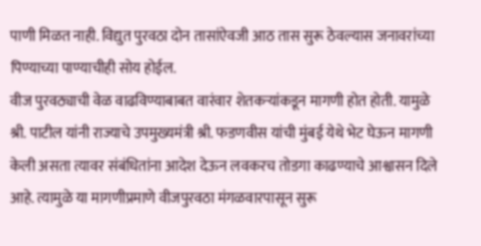पाणी मिळत नाही. विद्युत पुरवठा दोन तासांऐवजी आठ तास सुरू ठेवल्यास जनावरांच्या पिण्याच्या पाण्याचीही सोय होईल.
वीज पुरवठ्याची वेळ वाढविण्याबाबत वारंवार शेतकऱ्यांकडून मागणी होत होती. यामुळे श्री. पाटील यांनी राज्याचे उपमुख्यमंत्री श्री. फडणवीस यांची मुंबई येथे भेट घेऊन मागणी केली असता त्यावर संबंधितांना आदेश देऊन लवकरच तोडगा काढण्याचे आश्वासन दिले आहे. त्यामुळे या मागणीप्रमाणे वीजपुरवठा मंगळवारपासून सुरू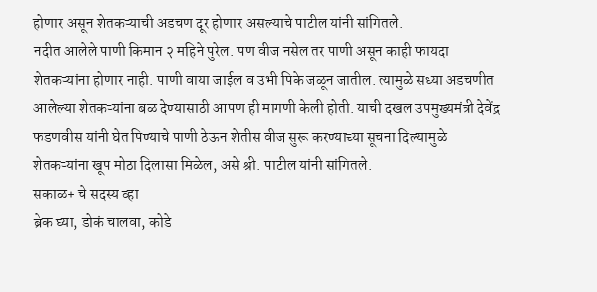होणार असून शेतकऱ्याची अडचण दूर होणार असल्याचे पाटील यांनी सांगितले.
नदीत आलेले पाणी किमान २ महिने पुरेल. पण वीज नसेल तर पाणी असून काही फायदा शेतकऱ्यांना होणार नाही. पाणी वाया जाईल व उभी पिके जळून जातील. त्यामुळे सध्या अडचणीत आलेल्या शेतकऱ्यांना बळ देण्यासाठी आपण ही मागणी केली होती. याची दखल उपमुख्यमंत्री देवेंद्र फडणवीस यांनी घेत पिण्याचे पाणी ठेऊन शेतीस वीज सुरू करण्याच्या सूचना दिल्यामुळे शेतकऱ्यांना खूप मोठा दिलासा मिळेल, असे श्री. पाटील यांनी सांगितले.
सकाळ+ चे सदस्य व्हा
ब्रेक घ्या, डोकं चालवा, कोडे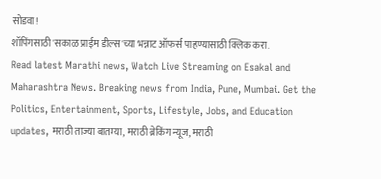सोडवा!
शॉपिंगसाठी 'सकाळ प्राईम डील्स'च्या भन्नाट ऑफर्स पाहण्यासाठी क्लिक करा.
Read latest Marathi news, Watch Live Streaming on Esakal and Maharashtra News. Breaking news from India, Pune, Mumbai. Get the Politics, Entertainment, Sports, Lifestyle, Jobs, and Education updates, मराठी ताज्या बातम्या, मराठी ब्रेकिंग न्यूज, मराठी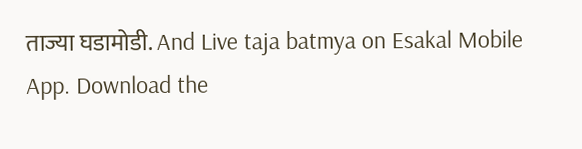ताज्या घडामोडी. And Live taja batmya on Esakal Mobile App. Download the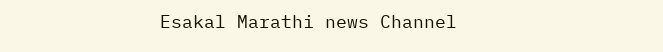Esakal Marathi news Channel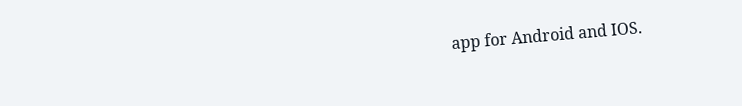app for Android and IOS.